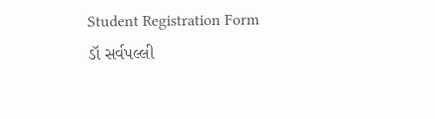Student Registration Form
ડૉ સર્વપલ્લી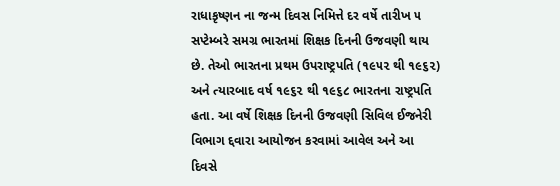રાધાકૃષ્ણન ના જન્મ દિવસ નિમિત્તે દર વર્ષે તારીખ ૫ સપ્ટેમ્બરે સમગ્ર ભારતમાં શિક્ષક દિનની ઉજવણી થાય છે. તેઓ ભારતના પ્રથમ ઉપરાષ્ટ્રપતિ (૧૯૫૨ થી ૧૯૬૨) અને ત્યારબાદ વર્ષ ૧૯૬૨ થી ૧૯૬૮ ભારતના રાષ્ટ્રપતિ હતા. આ વર્ષે શિક્ષક દિનની ઉજવણી સિવિલ ઈજનેરી વિભાગ દ્દવારા આયોજન કરવામાં આવેલ અને આ દિવસે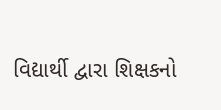વિદ્યાર્થી દ્વારા શિક્ષકનો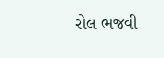રોલ ભજવી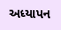અધ્યાપન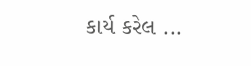કાર્ય કરેલ ...